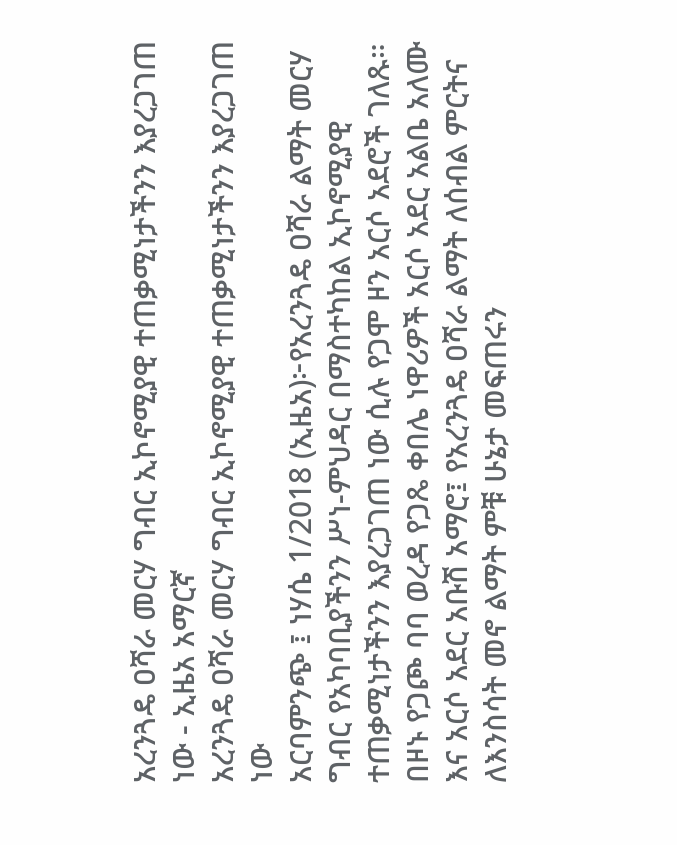አረንጓዴ ዐሻራ መርሃ ግብር ኢኮኖሚያዊ ተጠቃሚነታችንን እያረጋገጠ ነው - ኢዜአ አማርኛ
አረንጓዴ ዐሻራ መርሃ ግብር ኢኮኖሚያዊ ተጠቃሚነታችንን እያረጋገጠ ነው
አርባምንጭ ፤ ነሃሴ 1/2018 (ኢዜአ)፦የአረንጓዴ ዐሻራ ልማት መርሃ ግብር የአካባቢያችንን ሥነ-ምህዳር በማስተካከል ኢኮኖሚያዊ ተጠቃሚነታችንን እያረጋገጠ ነው ሲሉ የጋሞ ዞን አርሶ አደሮች ገለጹ።
በዞኑ የጋጮ ባባ ወረዳ የጋጼ ቀበሌ ነዋሪዎች አርሶ አደር አልቤ አለሙ እና አርሶ አደር አቡሽ አማሮ፤ የአረንጓዴ ዐሻራ ልማት ለሰብል ምርትና ለእንስሳት መኖ ልማት ምቹ ሁኔታ መፍጠሩን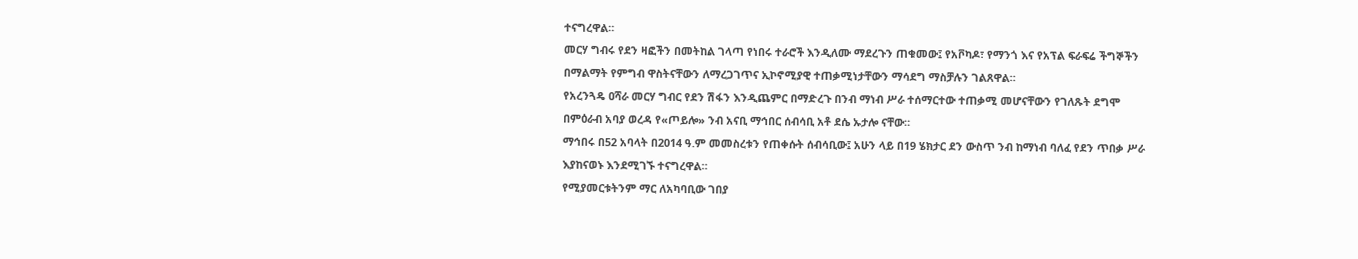ተናግረዋል።
መርሃ ግብሩ የደን ዛፎችን በመትከል ገላጣ የነበሩ ተራሮች እንዲለሙ ማደረጉን ጠቁመው፤ የአቮካዶ፣ የማንጎ እና የአፕል ፍራፍሬ ችግኞችን በማልማት የምግብ ዋስትናቸውን ለማረጋገጥና ኢኮኖሚያዊ ተጠቃሚነታቸውን ማሳደግ ማስቻሉን ገልጸዋል።
የአረንጓዴ ዐሻራ መርሃ ግብር የደን ሽፋን እንዲጨምር በማድረጉ በንብ ማነብ ሥራ ተሰማርተው ተጠቃሚ መሆናቸውን የገለጹት ደግሞ በምዕራብ አባያ ወረዳ የ«ጦይሎ» ንብ አናቢ ማኅበር ሰብሳቢ አቶ ደሴ ኡታሎ ናቸው።
ማኅበሩ በ52 አባላት በ2014 ዓ.ም መመስረቱን የጠቀሱት ሰብሳቢው፤ አሁን ላይ በ19 ሄክታር ደን ውስጥ ንብ ከማነብ ባለፈ የደን ጥበቃ ሥራ እያከናወኑ እንደሚገኙ ተናግረዋል።
የሚያመርቱትንም ማር ለአካባቢው ገበያ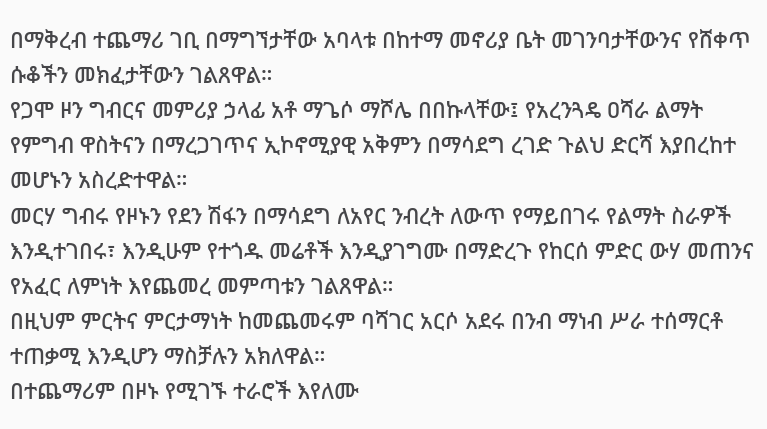በማቅረብ ተጨማሪ ገቢ በማግኘታቸው አባላቱ በከተማ መኖሪያ ቤት መገንባታቸውንና የሸቀጥ ሱቆችን መክፈታቸውን ገልጸዋል።
የጋሞ ዞን ግብርና መምሪያ ኃላፊ አቶ ማጌሶ ማሾሌ በበኩላቸው፤ የአረንጓዴ ዐሻራ ልማት የምግብ ዋስትናን በማረጋገጥና ኢኮኖሚያዊ አቅምን በማሳደግ ረገድ ጉልህ ድርሻ እያበረከተ መሆኑን አስረድተዋል።
መርሃ ግብሩ የዞኑን የደን ሽፋን በማሳደግ ለአየር ንብረት ለውጥ የማይበገሩ የልማት ስራዎች እንዲተገበሩ፣ እንዲሁም የተጎዱ መሬቶች እንዲያገግሙ በማድረጉ የከርሰ ምድር ውሃ መጠንና የአፈር ለምነት እየጨመረ መምጣቱን ገልጸዋል።
በዚህም ምርትና ምርታማነት ከመጨመሩም ባሻገር አርሶ አደሩ በንብ ማነብ ሥራ ተሰማርቶ ተጠቃሚ እንዲሆን ማስቻሉን አክለዋል።
በተጨማሪም በዞኑ የሚገኙ ተራሮች እየለሙ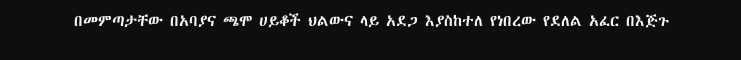በመምጣታቸው በአባያና ጫሞ ሀይቆች ህልውና ላይ አደጋ እያስከተለ የነበረው የደለል አፈር በእጅጉ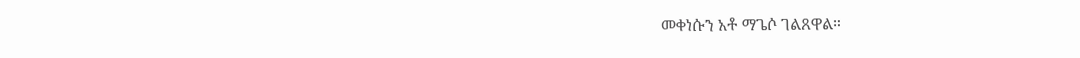መቀነሱን አቶ ማጌሶ ገልጸዋል።